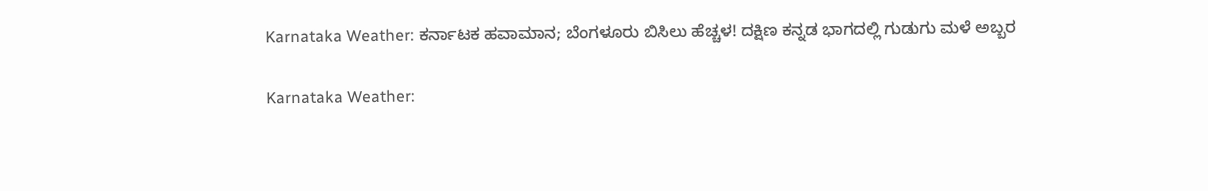Karnataka Weather: ಕರ್ನಾಟಕ ಹವಾಮಾನ; ಬೆಂಗಳೂರು ಬಿಸಿಲು ಹೆಚ್ಚಳ! ದಕ್ಷಿಣ ಕನ್ನಡ ಭಾಗದಲ್ಲಿ ಗುಡುಗು ಮಳೆ ಅಬ್ಬರ

Karnataka Weather: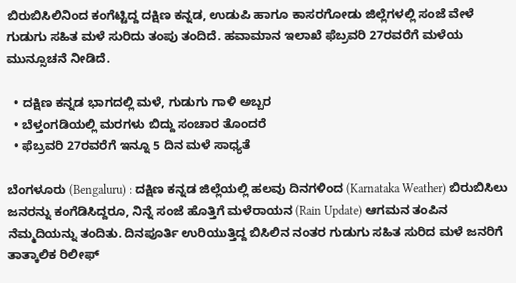ಬಿರುಬಿಸಿಲಿನಿಂದ ಕಂಗೆಟ್ಟಿದ್ದ ದಕ್ಷಿಣ ಕನ್ನಡ, ಉಡುಪಿ ಹಾಗೂ ಕಾಸರಗೋಡು ಜಿಲ್ಲೆಗಳಲ್ಲಿ ಸಂಜೆ ವೇಳೆ ಗುಡುಗು ಸಹಿತ ಮಳೆ ಸುರಿದು ತಂಪು ತಂದಿದೆ. ಹವಾಮಾನ ಇಲಾಖೆ ಫೆಬ್ರವರಿ 27ರವರೆಗೆ ಮಳೆಯ ಮುನ್ಸೂಚನೆ ನೀಡಿದೆ.

  • ದಕ್ಷಿಣ ಕನ್ನಡ ಭಾಗದಲ್ಲಿ ಮಳೆ, ಗುಡುಗು ಗಾಳಿ ಅಬ್ಬರ
  • ಬೆಳ್ತಂಗಡಿಯಲ್ಲಿ ಮರಗಳು ಬಿದ್ದು ಸಂಚಾರ ತೊಂದರೆ
  • ಫೆಬ್ರವರಿ 27ರವರೆಗೆ ಇನ್ನೂ 5 ದಿನ ಮಳೆ ಸಾಧ್ಯತೆ

ಬೆಂಗಳೂರು (Bengaluru) : ದಕ್ಷಿಣ ಕನ್ನಡ ಜಿಲ್ಲೆಯಲ್ಲಿ ಹಲವು ದಿನಗಳಿಂದ (Karnataka Weather) ಬಿರುಬಿಸಿಲು ಜನರನ್ನು ಕಂಗೆಡಿಸಿದ್ದರೂ, ನಿನ್ನೆ ಸಂಜೆ ಹೊತ್ತಿಗೆ ಮಳೆರಾಯನ (Rain Update) ಆಗಮನ ತಂಪಿನ ನೆಮ್ಮದಿಯನ್ನು ತಂದಿತು. ದಿನಪೂರ್ತಿ ಉರಿಯುತ್ತಿದ್ದ ಬಿಸಿಲಿನ ನಂತರ ಗುಡುಗು ಸಹಿತ ಸುರಿದ ಮಳೆ ಜನರಿಗೆ ತಾತ್ಕಾಲಿಕ ರಿಲೀಫ್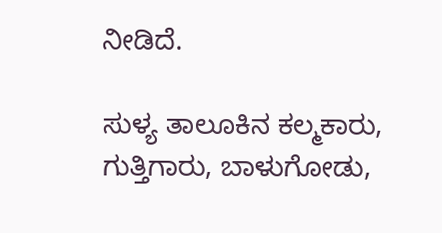ನೀಡಿದೆ.

ಸುಳ್ಯ ತಾಲೂಕಿನ ಕಲ್ಮಕಾರು, ಗುತ್ತಿಗಾರು, ಬಾಳುಗೋಡು,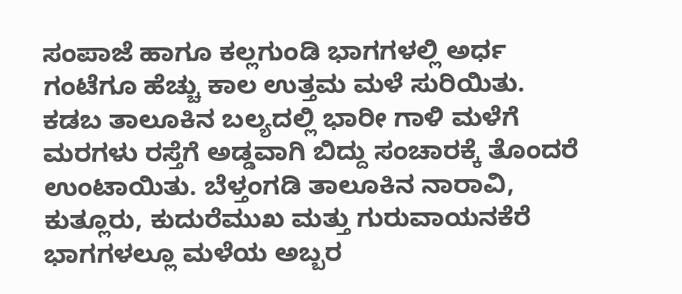ಸಂಪಾಜೆ ಹಾಗೂ ಕಲ್ಲಗುಂಡಿ ಭಾಗಗಳಲ್ಲಿ ಅರ್ಧ ಗಂಟೆಗೂ ಹೆಚ್ಚು ಕಾಲ ಉತ್ತಮ ಮಳೆ ಸುರಿಯಿತು. ಕಡಬ ತಾಲೂಕಿನ ಬಲ್ಯದಲ್ಲಿ ಭಾರೀ ಗಾಳಿ ಮಳೆಗೆ ಮರಗಳು ರಸ್ತೆಗೆ ಅಡ್ಡವಾಗಿ ಬಿದ್ದು ಸಂಚಾರಕ್ಕೆ ತೊಂದರೆ ಉಂಟಾಯಿತು. ಬೆಳ್ತಂಗಡಿ ತಾಲೂಕಿನ ನಾರಾವಿ, ಕುತ್ಲೂರು, ಕುದುರೆಮುಖ ಮತ್ತು ಗುರುವಾಯನಕೆರೆ ಭಾಗಗಳಲ್ಲೂ ಮಳೆಯ ಅಬ್ಬರ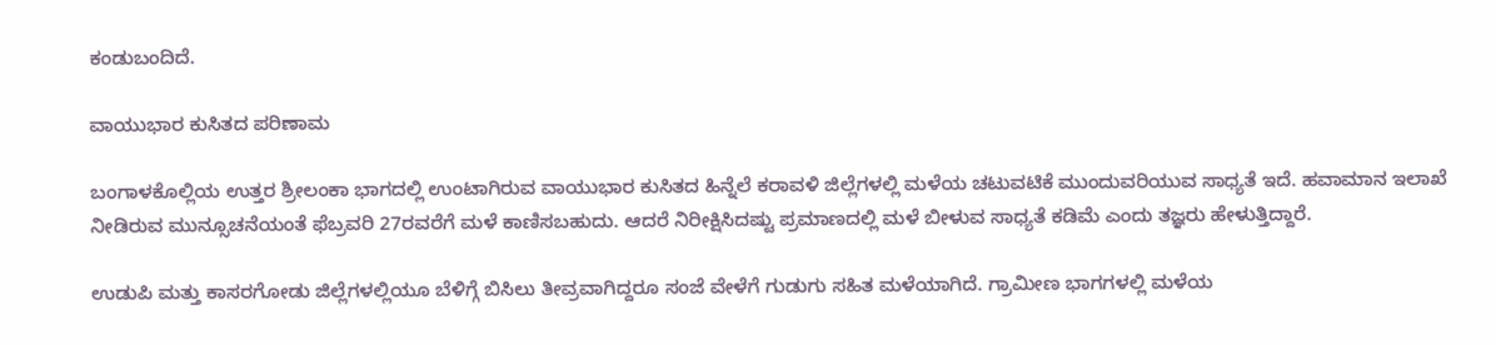ಕಂಡುಬಂದಿದೆ.

ವಾಯುಭಾರ ಕುಸಿತದ ಪರಿಣಾಮ

ಬಂಗಾಳಕೊಲ್ಲಿಯ ಉತ್ತರ ಶ್ರೀಲಂಕಾ ಭಾಗದಲ್ಲಿ ಉಂಟಾಗಿರುವ ವಾಯುಭಾರ ಕುಸಿತದ ಹಿನ್ನೆಲೆ ಕರಾವಳಿ ಜಿಲ್ಲೆಗಳಲ್ಲಿ ಮಳೆಯ ಚಟುವಟಿಕೆ ಮುಂದುವರಿಯುವ ಸಾಧ್ಯತೆ ಇದೆ. ಹವಾಮಾನ ಇಲಾಖೆ ನೀಡಿರುವ ಮುನ್ಸೂಚನೆಯಂತೆ ಫೆಬ್ರವರಿ 27ರವರೆಗೆ ಮಳೆ ಕಾಣಿಸಬಹುದು. ಆದರೆ ನಿರೀಕ್ಷಿಸಿದಷ್ಟು ಪ್ರಮಾಣದಲ್ಲಿ ಮಳೆ ಬೀಳುವ ಸಾಧ್ಯತೆ ಕಡಿಮೆ ಎಂದು ತಜ್ಞರು ಹೇಳುತ್ತಿದ್ದಾರೆ.

ಉಡುಪಿ ಮತ್ತು ಕಾಸರಗೋಡು ಜಿಲ್ಲೆಗಳಲ್ಲಿಯೂ ಬೆಳಿಗ್ಗೆ ಬಿಸಿಲು ತೀವ್ರವಾಗಿದ್ದರೂ ಸಂಜೆ ವೇಳೆಗೆ ಗುಡುಗು ಸಹಿತ ಮಳೆಯಾಗಿದೆ. ಗ್ರಾಮೀಣ ಭಾಗಗಳಲ್ಲಿ ಮಳೆಯ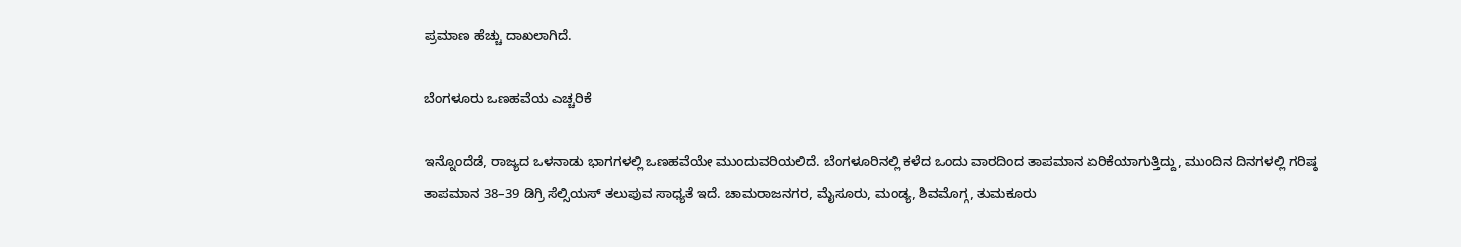ಪ್ರಮಾಣ ಹೆಚ್ಚು ದಾಖಲಾಗಿದೆ.

ಬೆಂಗಳೂರು ಒಣಹವೆಯ ಎಚ್ಚರಿಕೆ

ಇನ್ನೊಂದೆಡೆ, ರಾಜ್ಯದ ಒಳನಾಡು ಭಾಗಗಳಲ್ಲಿ ಒಣಹವೆಯೇ ಮುಂದುವರಿಯಲಿದೆ. ಬೆಂಗಳೂರಿನಲ್ಲಿ ಕಳೆದ ಒಂದು ವಾರದಿಂದ ತಾಪಮಾನ ಏರಿಕೆಯಾಗುತ್ತಿದ್ದು, ಮುಂದಿನ ದಿನಗಳಲ್ಲಿ ಗರಿಷ್ಠ ತಾಪಮಾನ 38–39 ಡಿಗ್ರಿ ಸೆಲ್ಸಿಯಸ್ ತಲುಪುವ ಸಾಧ್ಯತೆ ಇದೆ. ಚಾಮರಾಜನಗರ, ಮೈಸೂರು, ಮಂಡ್ಯ, ಶಿವಮೊಗ್ಗ, ತುಮಕೂರು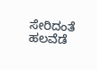ಸೇರಿದಂತೆ ಹಲವೆಡೆ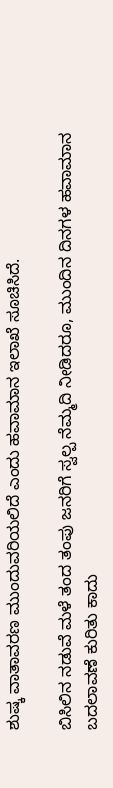ಶುಷ್ಕ ವಾತಾವರಣ ಮುಂದುವರಿಯಲಿದೆ ಎಂದು ಹವಾಮಾನ ಇಲಾಖೆ ಸೂಚಿಸಿದೆ.

ಬಿಸಿಲಿನ ನಡುವೆ ಮಳೆ ತಂದ ತಂಪು ಜನರಿಗೆ ಸ್ವಲ್ಪ ನೆಮ್ಮದಿ ನೀಡಿದರೂ, ಮುಂದಿನ ದಿನಗಳ ಹವಾಮಾನ ಬದಲಾವಣೆ ಕುರಿತು ಕಾದು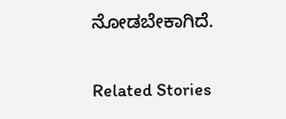ನೋಡಬೇಕಾಗಿದೆ.

Related Stories